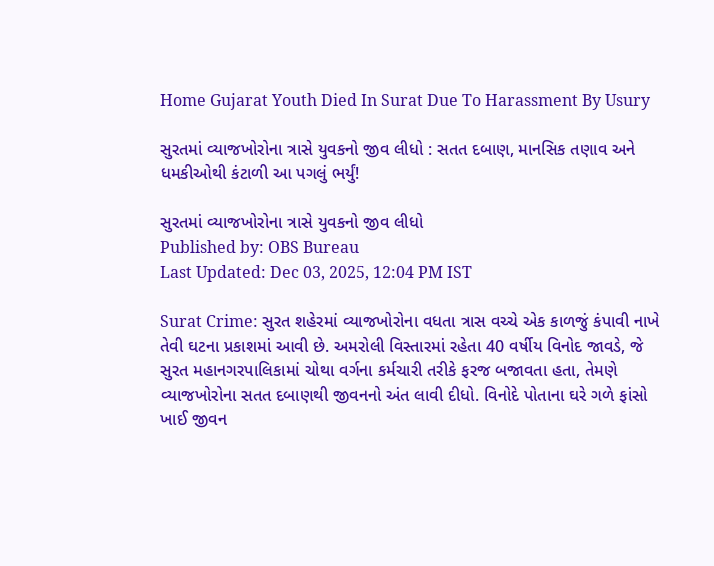Home Gujarat Youth Died In Surat Due To Harassment By Usury

સુરતમાં વ્યાજખોરોના ત્રાસે યુવકનો જીવ લીધો : સતત દબાણ, માનસિક તણાવ અને ધમકીઓથી કંટાળી આ પગલું ભર્યું!

સુરતમાં વ્યાજખોરોના ત્રાસે યુવકનો જીવ લીધો
Published by: OBS Bureau
Last Updated: Dec 03, 2025, 12:04 PM IST

Surat Crime: સુરત શહેરમાં વ્યાજખોરોના વધતા ત્રાસ વચ્ચે એક કાળજું કંપાવી નાખે તેવી ઘટના પ્રકાશમાં આવી છે. અમરોલી વિસ્તારમાં રહેતા 40 વર્ષીય વિનોદ જાવડે, જે સુરત મહાનગરપાલિકામાં ચોથા વર્ગના કર્મચારી તરીકે ફરજ બજાવતા હતા, તેમણે વ્યાજખોરોના સતત દબાણથી જીવનનો અંત લાવી દીધો. વિનોદે પોતાના ઘરે ગળે ફાંસો ખાઈ જીવન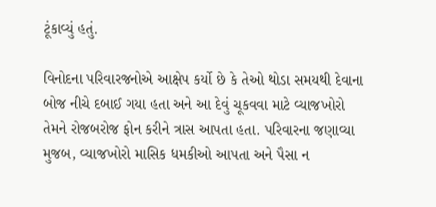ટૂંકાવ્યું હતું.

વિનોદના પરિવારજનોએ આક્ષેપ કર્યો છે કે તેઓ થોડા સમયથી દેવાના બોજ નીચે દબાઈ ગયા હતા અને આ દેવું ચૂકવવા માટે વ્યાજખોરો તેમને રોજબરોજ ફોન કરીને ત્રાસ આપતા હતા. પરિવારના જણાવ્યા મુજબ, વ્યાજખોરો માસિક ધમકીઓ આપતા અને પૈસા ન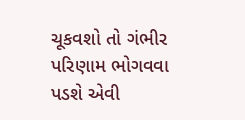ચૂકવશો તો ગંભીર પરિણામ ભોગવવા પડશે એવી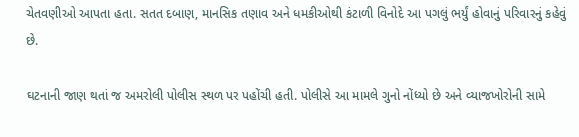ચેતવણીઓ આપતા હતા. સતત દબાણ, માનસિક તણાવ અને ધમકીઓથી કંટાળી વિનોદે આ પગલું ભર્યું હોવાનું પરિવારનું કહેવું છે.

ઘટનાની જાણ થતાં જ અમરોલી પોલીસ સ્થળ પર પહોંચી હતી. પોલીસે આ મામલે ગુનો નોંધ્યો છે અને વ્યાજખોરોની સામે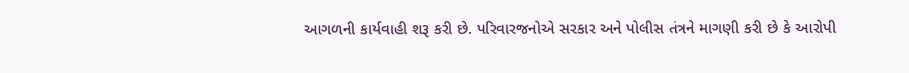આગળની કાર્યવાહી શરૂ કરી છે. પરિવારજનોએ સરકાર અને પોલીસ તંત્રને માગણી કરી છે કે આરોપી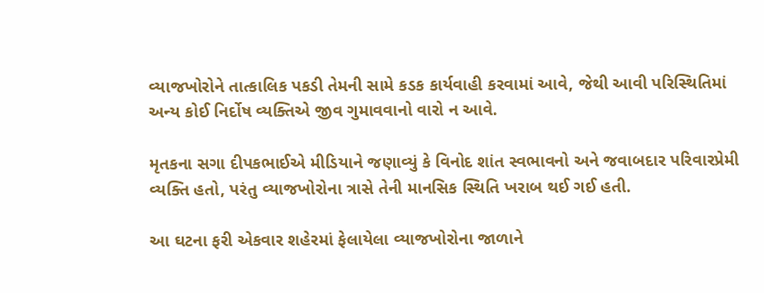વ્યાજખોરોને તાત્કાલિક પકડી તેમની સામે કડક કાર્યવાહી કરવામાં આવે, જેથી આવી પરિસ્થિતિમાં અન્ય કોઈ નિર્દોષ વ્યક્તિએ જીવ ગુમાવવાનો વારો ન આવે.

મૃતકના સગા દીપકભાઈએ મીડિયાને જણાવ્યું કે વિનોદ શાંત સ્વભાવનો અને જવાબદાર પરિવારપ્રેમી વ્યક્તિ હતો, પરંતુ વ્યાજખોરોના ત્રાસે તેની માનસિક સ્થિતિ ખરાબ થઈ ગઈ હતી.

આ ઘટના ફરી એકવાર શહેરમાં ફેલાયેલા વ્યાજખોરોના જાળાને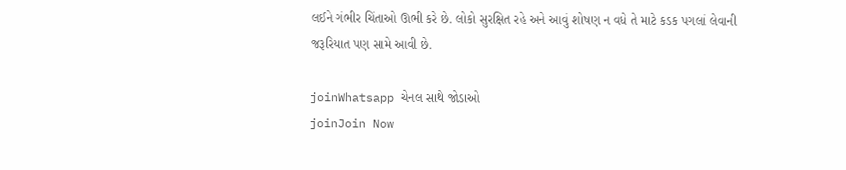લઈને ગંભીર ચિંતાઓ ઊભી કરે છે. લોકો સુરક્ષિત રહે અને આવું શોષણ ન વધે તે માટે કડક પગલાં લેવાની જરૂરિયાત પણ સામે આવી છે.

joinWhatsapp ચેનલ સાથે જોડાઓ
joinJoin Now